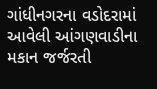ગાંધીનગરના વડોદરામાં આવેલી આંગણવાડીના મકાન જર્જરતી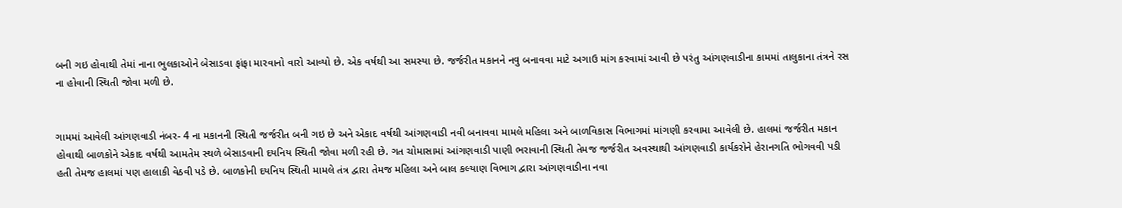બની ગઇ હોવાથી તેમાં નાના ભુલકાઓને બેસાડવા ફાંફા મારવાનો વારો આવ્યો છે. એક વર્ષથી આ સમસ્યા છે. જર્જરીત મકાનને નવુ બનાવવા માટે અગાઉ માંગ કરવામાં આવી છે પરંતુ આંગણવાડીના કામમાં તાલુકાના તંત્રને રસ ના હોવાની સ્થિતી જોવા મળી છે.


ગામમાં આવેલી આંગણવાડી નંબર- 4 ના મકાનની સ્થિતી જર્જરીત બની ગઇ છે અને એકાદ વર્ષથી આંગણવાડી નવી બનાવવા મામલે મહિલા અને બાળવિકાસ વિભાગમાં માંગણી કરવામા આવેલી છે. હાલમાં જર્જરીત મકાન હોવાથી બાળકોને એકાદ વર્ષથી આમતેમ સ્થળે બેસાડવાની દયનિય સ્થિતી જોવા મળી રહી છે. ગત ચોમાસામાં આંગણવાડી પાણી ભરાવાની સ્થિતી તેમજ જર્જરીત અવસ્થાથી આંગણવાડી કાર્યકરોને હેરાનગતિ ભોગવવી પડી હતી તેમજ હાલમાં પણ હાલાકી વેઠવી પડે છે. બાળકોની દયનિય સ્થિતી મામલે તંત્ર દ્વારા તેમજ મહિલા અને બાલ કલ્યાણ વિભાગ દ્વારા આંગણવાડીના નવા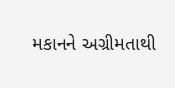મકાનને અગ્રીમતાથી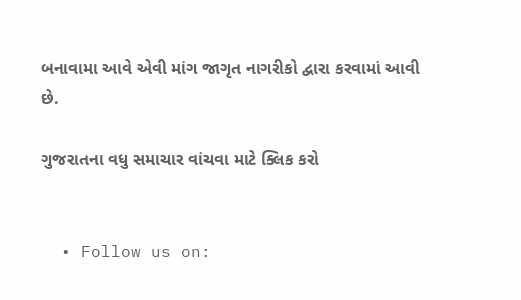બનાવામા આવે એવી માંગ જાગૃત નાગરીકો દ્વારા કરવામાં આવી છે.

ગુજરાતના વધુ સમાચાર વાંચવા માટે ક્લિક કરો


  • Follow us on: